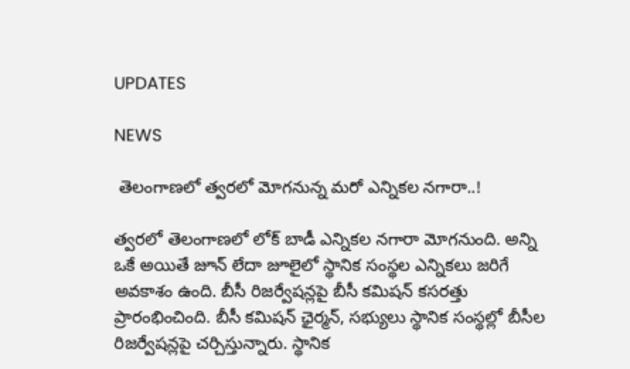UPDATES

NEWS

 తెలంగాణలో త్వరలో మోగనున్న మరో ఎన్నికల నగారా..!

త్వరలో తెలంగాణలో లోక్ బాడీ ఎన్నికల నగారా మోగనుంది. అన్ని ఒకే అయితే జూన్ లేదా జూలైలో స్థానిక సంస్థల ఎన్నికలు జరిగే అవకాశం ఉంది. బీసీ రిజర్వేషన్లపై బీసీ కమిషన్ కసరత్తు ప్రారంభించింది. బీసీ కమిషన్ ఛైర్మన్, సభ్యులు స్థానిక సంస్థల్లో బీసీల రిజర్వేషన్లపై చర్చిస్తున్నారు. స్థానిక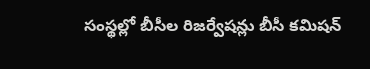సంస్థల్లో బీసీల రిజర్వేషన్లు బీసీ కమిషన్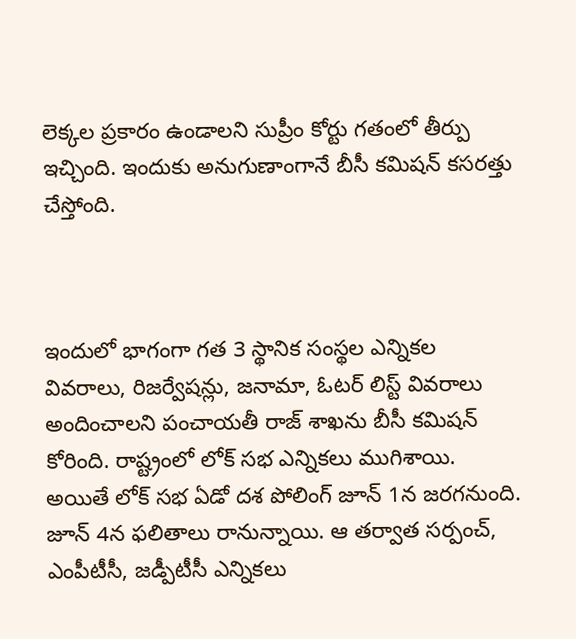లెక్కల ప్రకారం ఉండాలని సుప్రీం కోర్టు గతంలో తీర్పు ఇచ్చింది. ఇందుకు అనుగుణాంగానే బీసీ కమిషన్ కసరత్తు చేస్తోంది.



ఇందులో భాగంగా గత 3 స్థానిక సంస్థల ఎన్నికల వివరాలు, రిజర్వేషన్లు, జనామా, ఓటర్ లిస్ట్ వివరాలు అందించాలని పంచాయతీ రాజ్ శాఖను బీసీ కమిషన్ కోరింది. రాష్ట్రంలో లోక్ సభ ఎన్నికలు ముగిశాయి. అయితే లోక్ సభ ఏడో దశ పోలింగ్ జూన్ 1న జరగనుంది. జూన్ 4న ఫలితాలు రానున్నాయి. ఆ తర్వాత సర్పంచ్, ఎంపీటీసీ, జడ్పీటీసీ ఎన్నికలు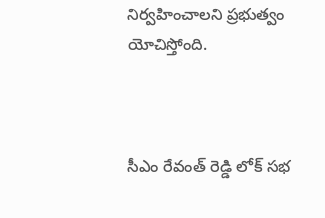నిర్వహించాలని ప్రభుత్వం యోచిస్తోంది.



సీఎం రేవంత్ రెడ్డి లోక్ సభ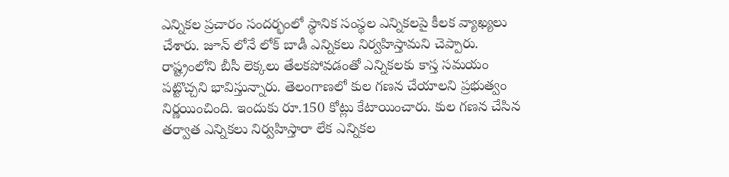ఎన్నికల ప్రచారం సందర్భంలో స్థానిక సంస్థల ఎన్నికలపై కీలక వ్యాఖ్యలు చేశారు. జూన్ లోనే లోక్ బాడీ ఎన్నికలు నిర్వహిస్తామని చెప్పారు. రాష్ట్రంలోని బీసీ లెక్కలు తేలకపోవడంతో ఎన్నికలకు కాస్త సమయం పట్టొచ్చని భావిస్తున్నారు. తెలంగాణలో కుల గణన చేయాలని ప్రభుత్వం నిర్ణయించింది. ఇందుకు రూ.150 కోట్లు కేటాయించారు. కుల గణన చేసిన తర్వాత ఎన్నికలు నిర్వహిస్తారా లేక ఎన్నికల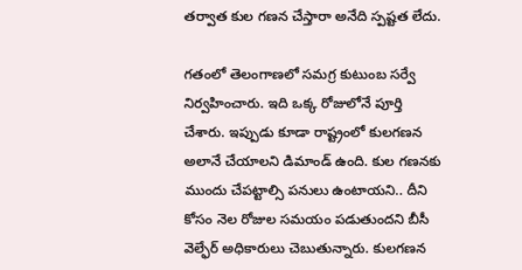తర్వాత కుల గణన చేస్తారా అనేది స్పష్టత లేదు.

గతంలో తెలంగాణలో సమగ్ర కుటుంబ సర్వే నిర్వహించారు. ఇది ఒక్క రోజులోనే పూర్తి చేశారు. ఇప్పుడు కూడా రాష్ట్రంలో కులగణన అలానే చేయాలని డిమాండ్ ఉంది. కుల గణనకు ముందు చేపట్టాల్సి పనులు ఉంటాయని.. దీని కోసం నెల రోజుల సమయం పడుతుందని బీసీ వెల్ఫేర్ అధికారులు చెబుతున్నారు. కులగణన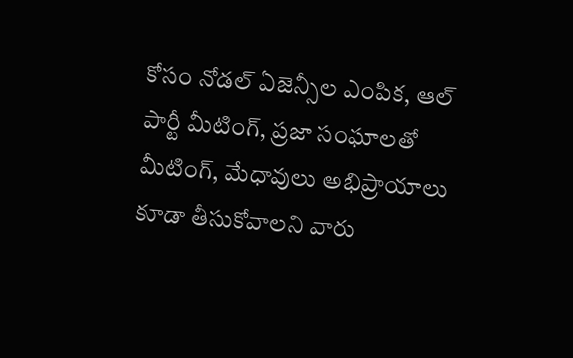కోసం నోడల్ ఏజెన్సీల ఎంపిక, ఆల్ పార్టీ మీటింగ్, ప్రజా సంఘాలతో మీటింగ్, మేధావులు అభిప్రాయాలు కూడా తీసుకోవాలని వారు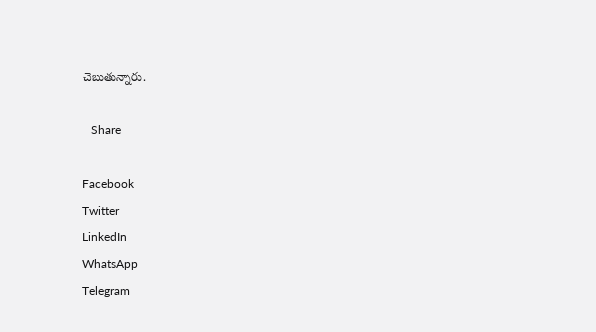చెబుతున్నారు.

   Share

Facebook
Twitter
LinkedIn
WhatsApp
Telegram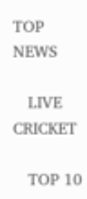TOP NEWS

   LIVE CRICKET

   TOP 10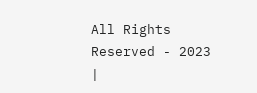All Rights Reserved - 2023 |